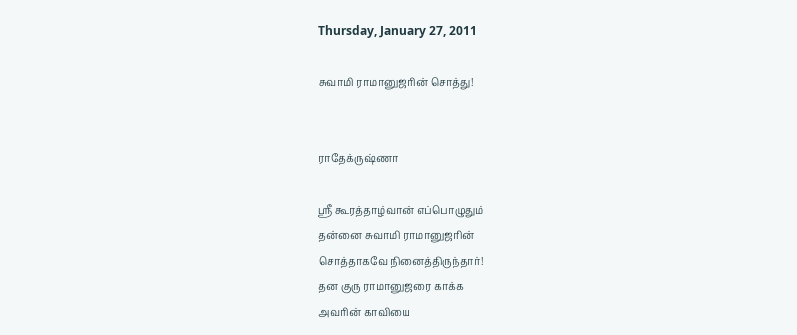Thursday, January 27, 2011

சுவாமி ராமானுஜரின் சொத்து!


ராதேக்ருஷ்ணா

ஸ்ரீ கூரத்தாழ்வான் எப்பொழுதும்
தன்னை சுவாமி ராமானுஜரின்
சொத்தாகவே நினைத்திருந்தார்!
தன குரு ராமானுஜரை காக்க
அவரின் காவியை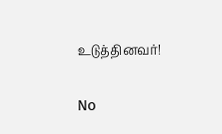உடுத்தினவர்!

No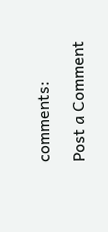comments:

Post a Comment